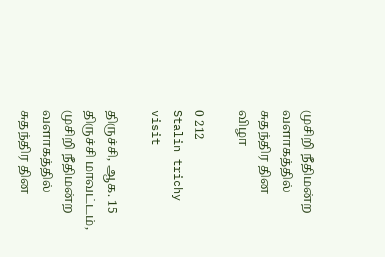முசிறி நீதிமன்ற வளாகத்தில் சுதந்திர தின விழா

0 212
Stalin trichy visit

திருச்சி, ஆக. 15 திருச்சி மாவட்டம்,  முசிறி நீதிமன்ற வளாகத்தில் சுதந்திர தின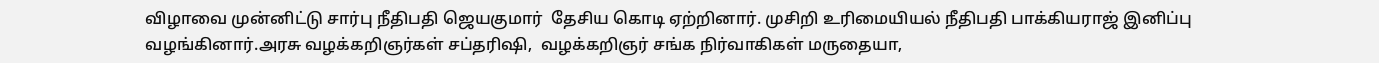விழாவை முன்னிட்டு சார்பு நீதிபதி ஜெயகுமார்  தேசிய கொடி ஏற்றினார். முசிறி உரிமையியல் நீதிபதி பாக்கியராஜ் இனிப்பு வழங்கினார்.அரசு வழக்கறிஞர்கள் சப்தரிஷி,  வழக்கறிஞர் சங்க நிர்வாகிகள் மருதையா,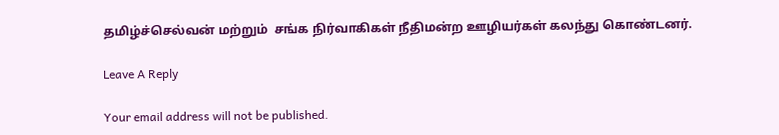தமிழ்ச்செல்வன் மற்றும்  சங்க நிர்வாகிகள் நீதிமன்ற ஊழியர்கள் கலந்து கொண்டனர்.

Leave A Reply

Your email address will not be published.